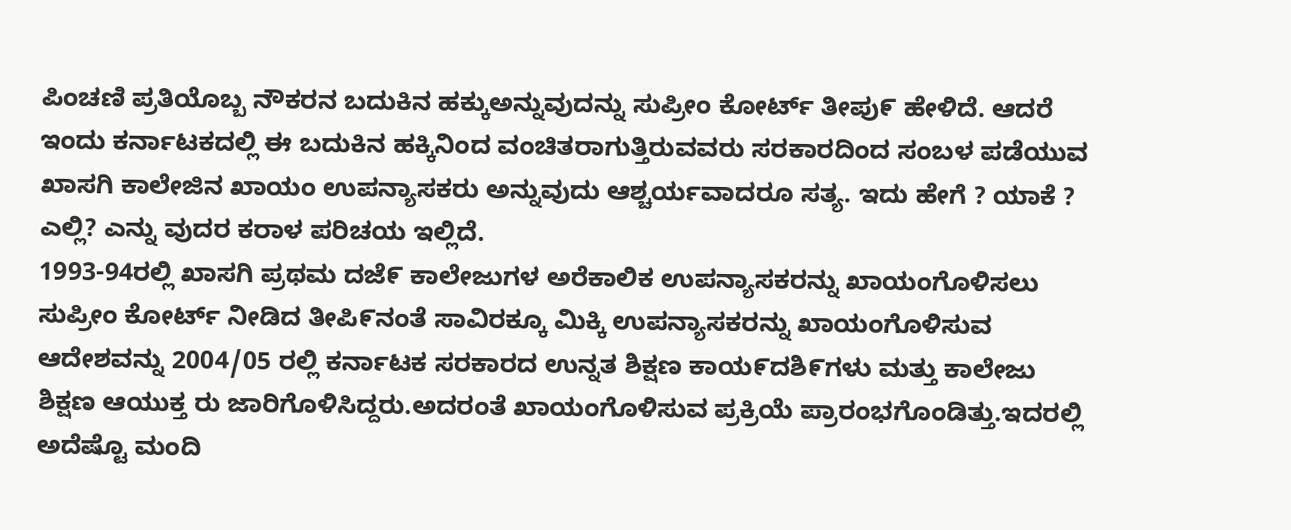ಪಿಂಚಣಿ ಪ್ರತಿಯೊಬ್ಬ ನೌಕರನ ಬದುಕಿನ ಹಕ್ಕುಅನ್ನುವುದನ್ನು ಸುಪ್ರೀಂ ಕೋರ್ಟ್ ತೀಪು೯ ಹೇಳಿದೆ. ಆದರೆ ಇಂದು ಕರ್ನಾಟಕದಲ್ಲಿ ಈ ಬದುಕಿನ ಹಕ್ಕಿನಿಂದ ವಂಚಿತರಾಗುತ್ತಿರುವವರು ಸರಕಾರದಿಂದ ಸಂಬಳ ಪಡೆಯುವ ಖಾಸಗಿ ಕಾಲೇಜಿನ ಖಾಯಂ ಉಪನ್ಯಾಸಕರು ಅನ್ನುವುದು ಆಶ್ಚರ್ಯವಾದರೂ ಸತ್ಯ. ಇದು ಹೇಗೆ ? ಯಾಕೆ ? ಎಲ್ಲಿ? ಎನ್ನು ವುದರ ಕರಾಳ ಪರಿಚಯ ಇಲ್ಲಿದೆ.
1993-94ರಲ್ಲಿ ಖಾಸಗಿ ಪ್ರಥಮ ದಜೆ೯ ಕಾಲೇಜುಗಳ ಅರೆಕಾಲಿಕ ಉಪನ್ಯಾಸಕರನ್ನು ಖಾಯಂಗೊಳಿಸಲು ಸುಪ್ರೀಂ ಕೋರ್ಟ್ ನೀಡಿದ ತೀಪಿ೯ನಂತೆ ಸಾವಿರಕ್ಕೂ ಮಿಕ್ಕಿ ಉಪನ್ಯಾಸಕರನ್ನು ಖಾಯಂಗೊಳಿಸುವ ಆದೇಶವನ್ನು 2004/05 ರಲ್ಲಿ ಕರ್ನಾಟಕ ಸರಕಾರದ ಉನ್ನತ ಶಿಕ್ಷಣ ಕಾಯ೯ದಶಿ೯ಗಳು ಮತ್ತು ಕಾಲೇಜು ಶಿಕ್ಷಣ ಆಯುಕ್ತ ರು ಜಾರಿಗೊಳಿಸಿದ್ದರು.ಅದರಂತೆ ಖಾಯಂಗೊಳಿಸುವ ಪ್ರಕ್ರಿಯೆ ಪ್ರಾರಂಭಗೊಂಡಿತ್ತು.ಇದರಲ್ಲಿ ಅದೆಷ್ಟೊ ಮಂದಿ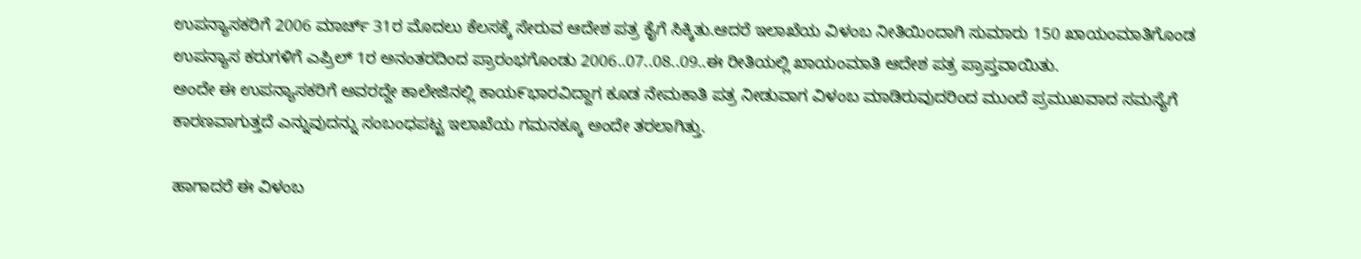ಉಪನ್ಯಾಸಕರಿಗೆ 2006 ಮಾರ್ಚ್ 31ರ ಮೊದಲು ಕೆಲಸಕ್ಕೆ ಸೇರುವ ಆದೇಶ ಪತ್ರ ಕೈಗೆ ಸಿಕ್ಕಿತು.ಆದರೆ ಇಲಾಖೆಯ ವಿಳಂಬ ನೀತಿಯಿಂದಾಗಿ ಸುಮಾರು 150 ಖಾಯಂಮಾತಿಗೊಂಡ ಉಪನ್ಯಾಸ ಕರುಗಳಿಗೆ ಎಪ್ರಿಲ್ 1ರ ಅನಂತರದಿಂದ ಪ್ರಾರಂಭಗೊಂಡು 2006..07..08..09..ಈ ರೀತಿಯಲ್ಲಿ ಖಾಯಂಮಾತಿ ಆದೇಶ ಪತ್ರ ಪ್ರಾಪ್ತವಾಯಿತು.
ಅಂದೇ ಈ ಉಪನ್ಯಾಸಕರಿಗೆ ಅವರದ್ದೇ ಕಾಲೇಜಿನಲ್ಲಿ ಕಾಯ೯ಭಾರವಿದ್ದಾಗ ಕೂಡ ನೇಮಕಾತಿ ಪತ್ರ ನೀಡುವಾಗ ವಿಳಂಬ ಮಾಡಿರುವುದರಿಂದ ಮುಂದೆ ಪ್ರಮುಖವಾದ ಸಮಸ್ಯೆಗೆ ಕಾರಣವಾಗುತ್ತದೆ ಎನ್ನುವುದನ್ನು ಸಂಬಂಧಪಟ್ಟ ಇಲಾಖೆಯ ಗಮನಕ್ಕೂ ಅಂದೇ ತರಲಾಗಿತ್ತು.

ಹಾಗಾದರೆ ಈ ವಿಳಂಬ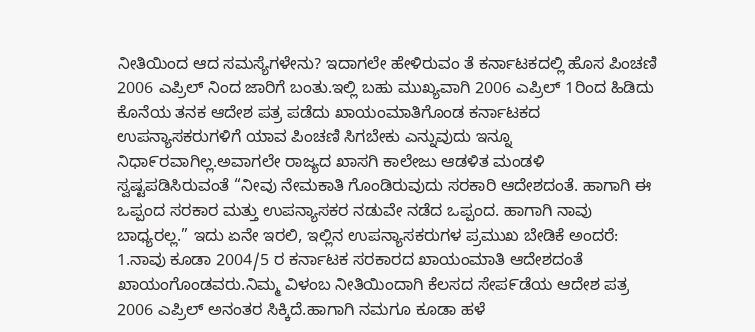ನೀತಿಯಿಂದ ಆದ ಸಮಸ್ಯೆಗಳೇನು? ಇದಾಗಲೇ ಹೇಳಿರುವಂ ತೆ ಕರ್ನಾಟಕದಲ್ಲಿ ಹೊಸ ಪಿಂಚಣಿ 2006 ಎಪ್ರಿಲ್ ನಿಂದ ಜಾರಿಗೆ ಬಂತು.ಇಲ್ಲಿ ಬಹು ಮುಖ್ಯವಾಗಿ 2006 ಎಪ್ರಿಲ್ 1ರಿಂದ ಹಿಡಿದು ಕೊನೆಯ ತನಕ ಆದೇಶ ಪತ್ರ ಪಡೆದು ಖಾಯಂಮಾತಿಗೊಂಡ ಕರ್ನಾಟಕದ ಉಪನ್ಯಾಸಕರುಗಳಿಗೆ ಯಾವ ಪಿಂಚಣಿ ಸಿಗಬೇಕು ಎನ್ನುವುದು ಇನ್ನೂ ನಿಧಾ೯ರವಾಗಿಲ್ಲ.ಅವಾಗಲೇ ರಾಜ್ಯದ ಖಾಸಗಿ ಕಾಲೇಜು ಆಡಳಿತ ಮಂಡಳಿ ಸ್ವಷ್ಟಪಡಿಸಿರುವಂತೆ “ನೀವು ನೇಮಕಾತಿ ಗೊಂಡಿರುವುದು ಸರಕಾರಿ ಆದೇಶದಂತೆ. ಹಾಗಾಗಿ ಈ ಒಪ್ಪಂದ ಸರಕಾರ ಮತ್ತು ಉಪನ್ಯಾಸಕರ ನಡುವೇ ನಡೆದ ಒಪ್ಪಂದ. ಹಾಗಾಗಿ ನಾವು ಬಾಧ್ಯರಲ್ಲ.” ಇದು ಏನೇ ಇರಲಿ, ಇಲ್ಲಿನ ಉಪನ್ಯಾಸಕರುಗಳ ಪ್ರಮುಖ ಬೇಡಿಕೆ ಅಂದರೆ:
1.ನಾವು ಕೂಡಾ 2004/5 ರ ಕರ್ನಾಟಕ ಸರಕಾರದ ಖಾಯಂಮಾತಿ ಆದೇಶದಂತೆ ಖಾಯಂಗೊಂಡವರು.ನಿಮ್ಮ ವಿಳಂಬ ನೀತಿಯಿಂದಾಗಿ ಕೆಲಸದ ಸೇಪ೯ಡೆಯ ಆದೇಶ ಪತ್ರ 2006 ಎಪ್ರಿಲ್ ಅನಂತರ ಸಿಕ್ಕಿದೆ.ಹಾಗಾಗಿ ನಮಗೂ ಕೂಡಾ ಹಳೆ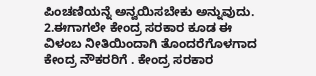ಪಿಂಚಣಿಯನ್ನೆ ಅನ್ವಯಿಸಬೇಕು ಅನ್ನುವುದು.
2.ಈಗಾಗಲೇ ಕೇಂದ್ರ ಸರಕಾರ ಕೂಡ ಈ ವಿಳಂಬ ನೀತಿಯಿಂದಾಗಿ ತೊಂದರೆಗೊಳಗಾದ ಕೇಂದ್ರ ನೌಕರರಿಗೆ . ಕೇಂದ್ರ ಸರಕಾರ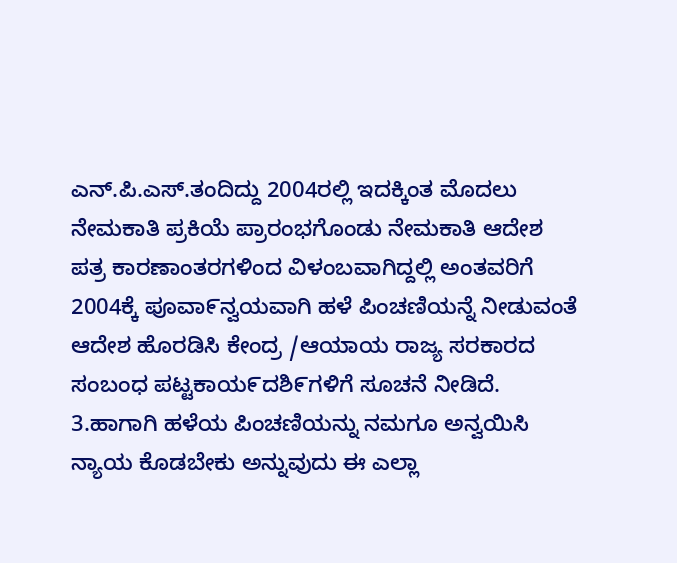ಎನ್.ಪಿ.ಎಸ್.ತಂದಿದ್ದು 2004ರಲ್ಲಿ ಇದಕ್ಕಿಂತ ಮೊದಲು ನೇಮಕಾತಿ ಪ್ರಕಿಯೆ ಪ್ರಾರಂಭಗೊಂಡು ನೇಮಕಾತಿ ಆದೇಶ ಪತ್ರ ಕಾರಣಾಂತರಗಳಿಂದ ವಿಳಂಬವಾಗಿದ್ದಲ್ಲಿ ಅಂತವರಿಗೆ 2004ಕ್ಕೆ ಪೂವಾ೯ನ್ವಯವಾಗಿ ಹಳೆ ಪಿಂಚಣಿಯನ್ನೆ ನೀಡುವಂತೆ ಆದೇಶ ಹೊರಡಿಸಿ ಕೇಂದ್ರ /ಆಯಾಯ ರಾಜ್ಯ ಸರಕಾರದ ಸಂಬಂಧ ಪಟ್ಟಕಾಯ೯ದಶಿ೯ಗಳಿಗೆ ಸೂಚನೆ ನೀಡಿದೆ.
3.ಹಾಗಾಗಿ ಹಳೆಯ ಪಿಂಚಣಿಯನ್ನು ನಮಗೂ ಅನ್ವಯಿಸಿ ನ್ಯಾಯ ಕೊಡಬೇಕು ಅನ್ನುವುದು ಈ ಎಲ್ಲಾ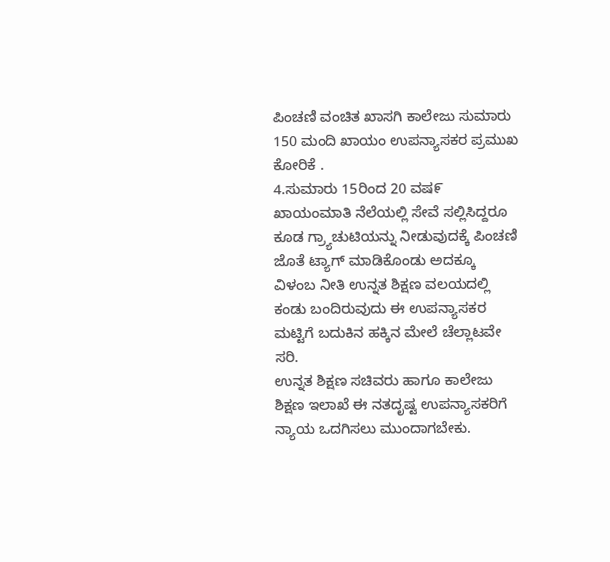ಪಿಂಚಣಿ ವಂಚಿತ ಖಾಸಗಿ ಕಾಲೇಜು ಸುಮಾರು 150 ಮಂದಿ ಖಾಯಂ ಉಪನ್ಯಾಸಕರ ಪ್ರಮುಖ ಕೋರಿಕೆ .
4.ಸುಮಾರು 15ರಿಂದ 20 ವಷ೯ ಖಾಯಂಮಾತಿ ನೆಲೆಯಲ್ಲಿ ಸೇವೆ ಸಲ್ಲಿಸಿದ್ದರೂ ಕೂಡ ಗ್ರ್ಯಾಚುಟಿಯನ್ನು ನೀಡುವುದಕ್ಕೆ ಪಿಂಚಣಿ ಜೊತೆ ಟ್ಯಾಗ್ ಮಾಡಿಕೊಂಡು ಅದಕ್ಕೂ ವಿಳಂಬ ನೀತಿ ಉನ್ನತ ಶಿಕ್ಷಣ ವಲಯದಲ್ಲಿ ಕಂಡು ಬಂದಿರುವುದು ಈ ಉಪನ್ಯಾಸಕರ ಮಟ್ಟಿಗೆ ಬದುಕಿನ ಹಕ್ಕಿನ ಮೇಲೆ ಚೆಲ್ಲಾಟವೇ ಸರಿ.
ಉನ್ನತ ಶಿಕ್ಷಣ ಸಚಿವರು ಹಾಗೂ ಕಾಲೇಜು ಶಿಕ್ಷಣ ಇಲಾಖೆ ಈ ನತದೃಷ್ಟ ಉಪನ್ಯಾಸಕರಿಗೆ ನ್ಯಾಯ ಒದಗಿಸಲು ಮುಂದಾಗಬೇಕು.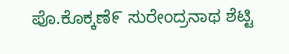ಪೊ.ಕೊಕ್ಕಣೆ೯ ಸುರೇಂದ್ರನಾಥ ಶೆಟ್ಟಿ